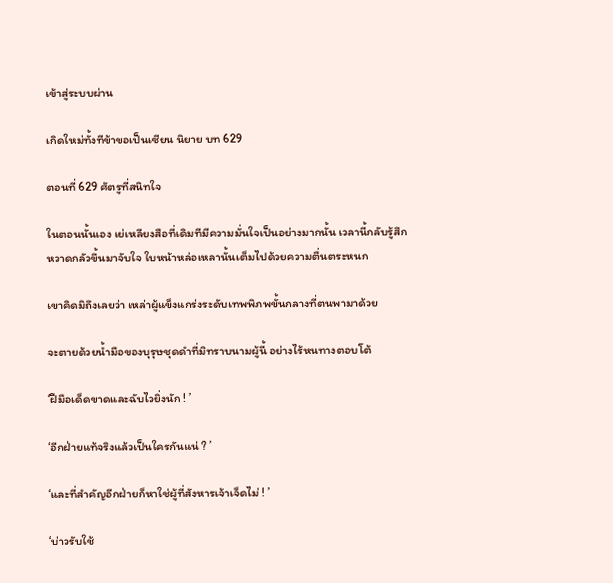เข้าสู่ระบบผ่าน

เกิดใหม่ทั้งทีข้าขอเป็นเซียน นิยาย บท 629

ตอนที่ 629 ศัตรูที่สนิทใจ

ในตอนนั้นเอง เย่เหลียงสือที่เดิมทีมีความมั่นใจเป็นอย่างมากนั้น เวลานี้กลับรู้สึกหวาดกลัวขึ้นมาจับใจ ใบหน้าหล่อเหลานั้นเต็มไปด้วยความตื่นตระหนก

เขาคิดมิถึงเลยว่า เหล่าผู้แข็งแกร่งระดับเทพพิภพขั้นกลางที่ตนพามาด้วย

จะตายด้วยน้ำมือของบุรุษชุดดำที่มิทราบนามผู้นี้ อย่างไร้หนทางตอบโต้

‘ฝีมือเด็ดขาดและฉับไวยิ่งนัก ! ’

‘อีกฝ่ายแท้จริงแล้วเป็นใครกันแน่ ? ’

‘และที่สำคัญอีกฝ่ายก็หาใช่ผู้ที่สังหารเจ้าเจ็ดไม่ ! ’

‘บ่าวรับใช้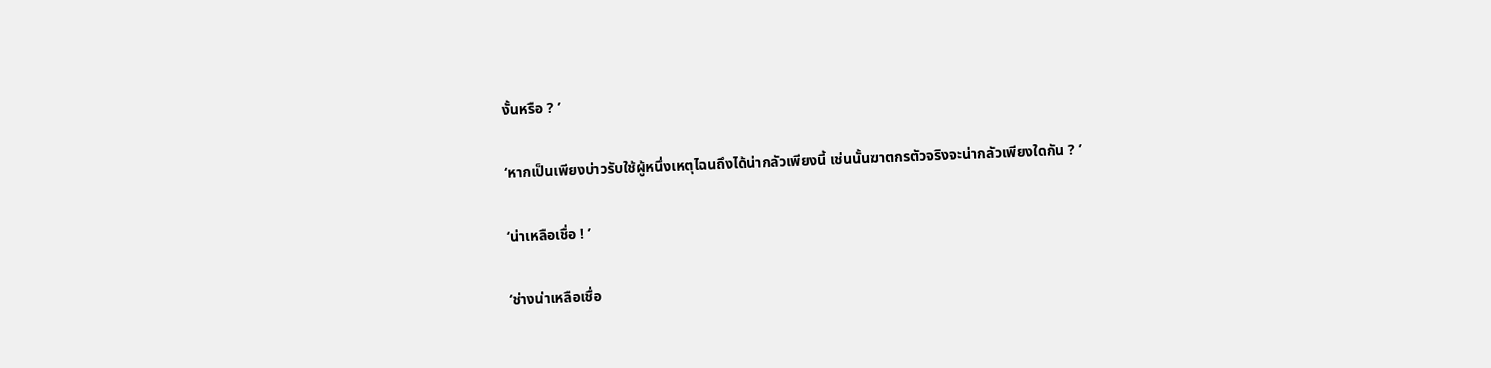งั้นหรือ ? ’

‘หากเป็นเพียงบ่าวรับใช้ผู้หนึ่งเหตุไฉนถึงได้น่ากลัวเพียงนี้ เช่นนั้นฆาตกรตัวจริงจะน่ากลัวเพียงใดกัน ? ’

‘น่าเหลือเชื่อ ! ’

‘ช่างน่าเหลือเชื่อ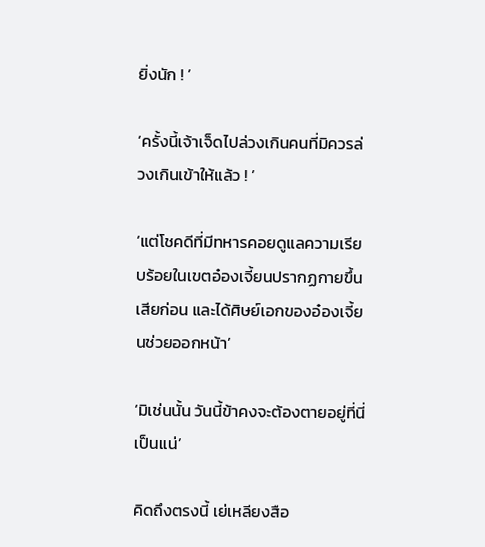ยิ่งนัก ! ’

‘ครั้งนี้เจ้าเจ็ดไปล่วงเกินคนที่มิควรล่วงเกินเข้าให้แล้ว ! ’

‘แต่โชคดีที่มีทหารคอยดูแลความเรียบร้อยในเขตอ๋องเจี้ยนปรากฏกายขึ้นเสียก่อน และได้ศิษย์เอกของอ๋องเจี้ยนช่วยออกหน้า’

‘มิเช่นนั้น วันนี้ข้าคงจะต้องตายอยู่ที่นี่เป็นแน่’

คิดถึงตรงนี้ เย่เหลียงสือ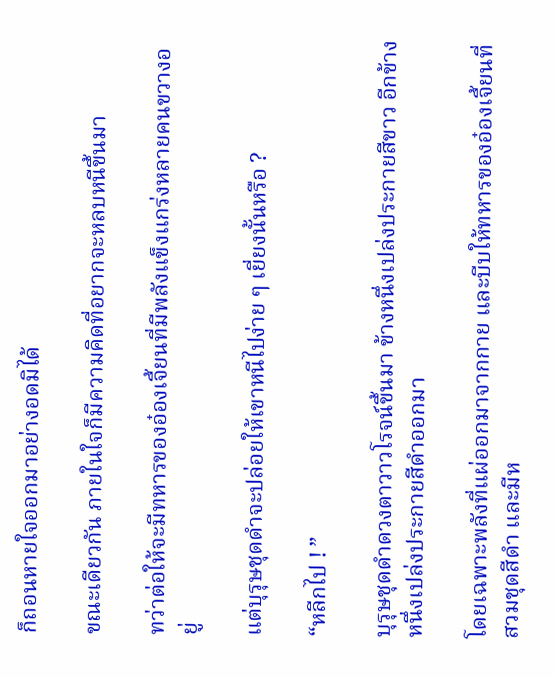ก็ถอนหายใจออกมาอย่างอดมิได้

ขณะเดียวกัน ภายในใจก็มีความคิดที่อยากจะหลบหนีขึ้นมา

ทว่าต่อให้จะมีทหารของอ๋องเจี้ยนที่มีพลังแข็งแกร่งหลายคนขวางอยู่

แต่บุรุษชุดดำจะปล่อยให้เขาหนีไปง่าย ๆ เยี่ยงนั้นหรือ ?

“หลีกไป ! ”

บุรุษชุดดำดวงตาวาวโรจน์ขึ้นมา ข้างหนึ่งเปล่งประกายสีขาว อีกข้างหนึ่งเปล่งประกายสีดำออกมา

โดยเฉพาะพลังที่แผ่ออกมาจากกาย และบีบให้ทหารของอ๋องเจี้ยนที่สวมชุดสีดำ และมีห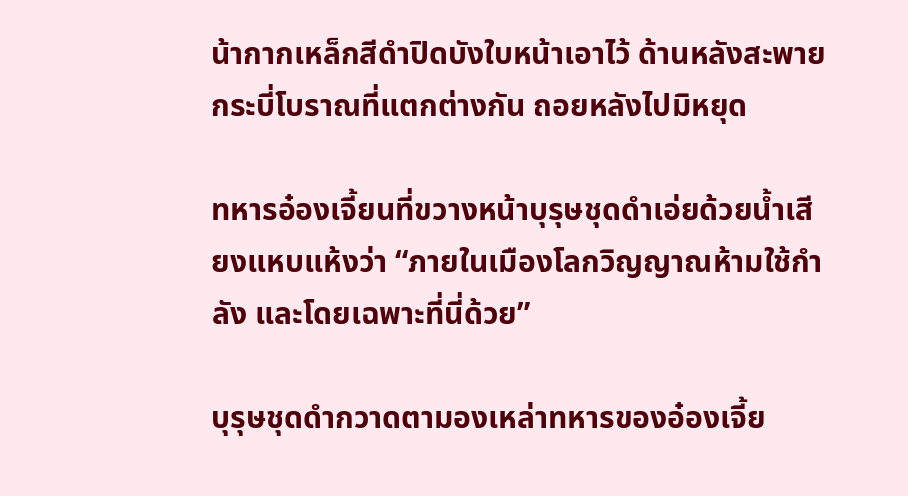น้ากากเหล็กสีดำปิดบังใบหน้าเอาไว้ ด้านหลังสะพายกระบี่โบราณที่แตกต่างกัน ถอยหลังไปมิหยุด

ทหารอ๋องเจี้ยนที่ขวางหน้าบุรุษชุดดำเอ่ยด้วยน้ำเสียงแหบแห้งว่า “ภายในเมืองโลกวิญญาณห้ามใช้กำลัง และโดยเฉพาะที่นี่ด้วย”

บุรุษชุดดำกวาดตามองเหล่าทหารของอ๋องเจี้ย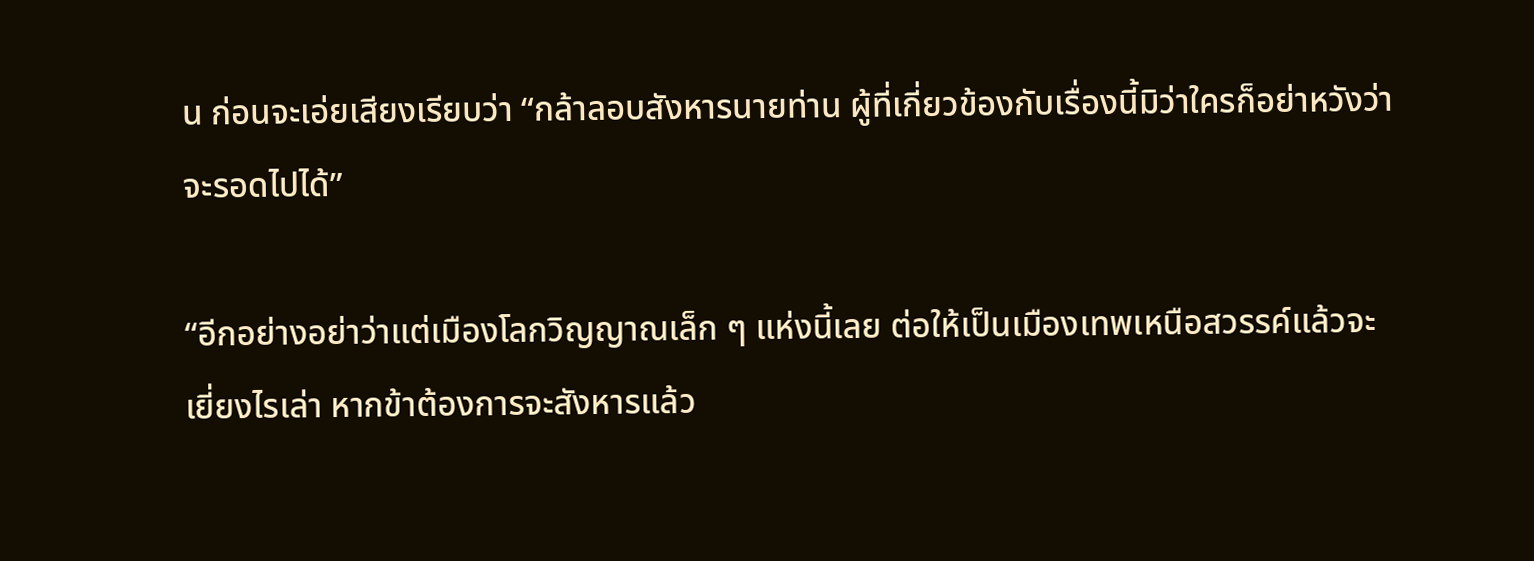น ก่อนจะเอ่ยเสียงเรียบว่า “กล้าลอบสังหารนายท่าน ผู้ที่เกี่ยวข้องกับเรื่องนี้มิว่าใครก็อย่าหวังว่าจะรอดไปได้”

“อีกอย่างอย่าว่าแต่เมืองโลกวิญญาณเล็ก ๆ แห่งนี้เลย ต่อให้เป็นเมืองเทพเหนือสวรรค์แล้วจะเยี่ยงไรเล่า หากข้าต้องการจะสังหารแล้ว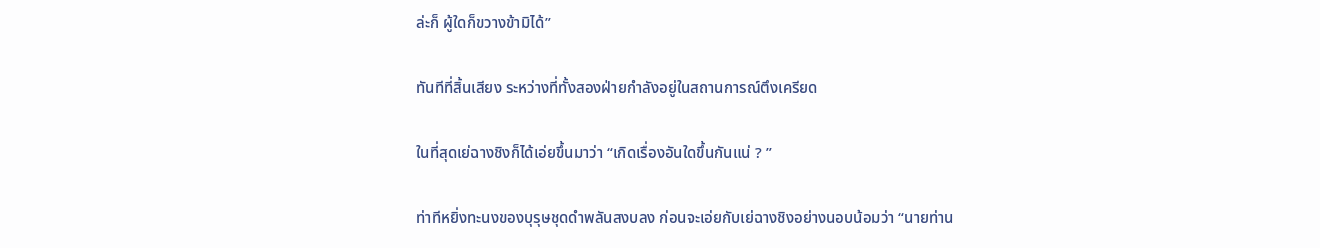ล่ะก็ ผู้ใดก็ขวางข้ามิได้”

ทันทีที่สิ้นเสียง ระหว่างที่ทั้งสองฝ่ายกำลังอยู่ในสถานการณ์ตึงเครียด

ในที่สุดเย่ฉางชิงก็ได้เอ่ยขึ้นมาว่า “เกิดเรื่องอันใดขึ้นกันแน่ ? ”

ท่าทีหยิ่งทะนงของบุรุษชุดดำพลันสงบลง ก่อนจะเอ่ยกับเย่ฉางชิงอย่างนอบน้อมว่า “นายท่าน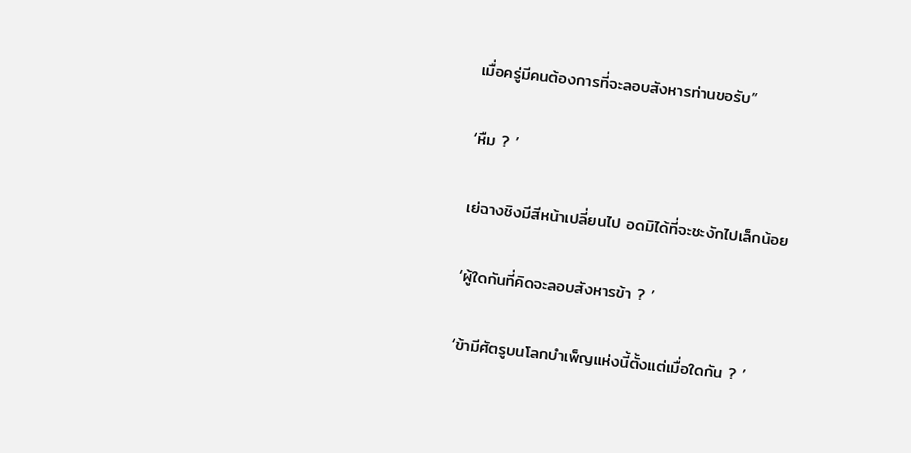เมื่อครู่มีคนต้องการที่จะลอบสังหารท่านขอรับ”

‘หืม ? ’

เย่ฉางชิงมีสีหน้าเปลี่ยนไป อดมิได้ที่จะชะงักไปเล็กน้อย

‘ผู้ใดกันที่คิดจะลอบสังหารข้า ? ’

‘ข้ามีศัตรูบนโลกบำเพ็ญแห่งนี้ตั้งแต่เมื่อใดกัน ? ’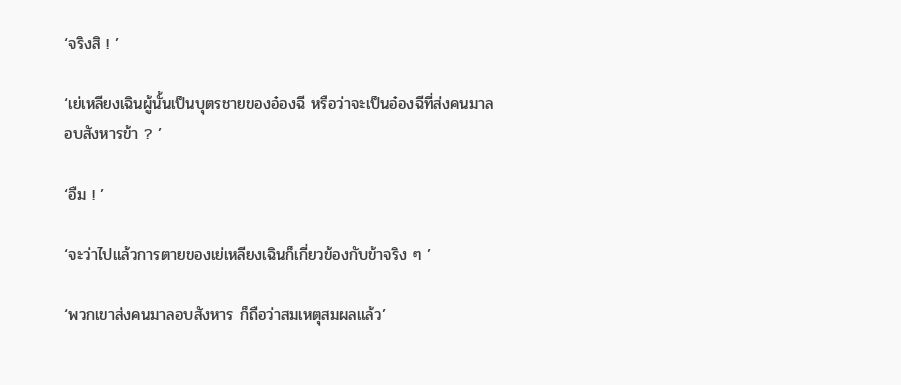‘จริงสิ ! ’

‘เย่เหลียงเฉินผู้นั้นเป็นบุตรชายของอ๋องฉี หรือว่าจะเป็นอ๋องฉีที่ส่งคนมาลอบสังหารข้า ? ’

‘อืม ! ’

‘จะว่าไปแล้วการตายของเย่เหลียงเฉินก็เกี่ยวข้องกับข้าจริง ๆ ’

‘พวกเขาส่งคนมาลอบสังหาร ก็ถือว่าสมเหตุสมผลแล้ว’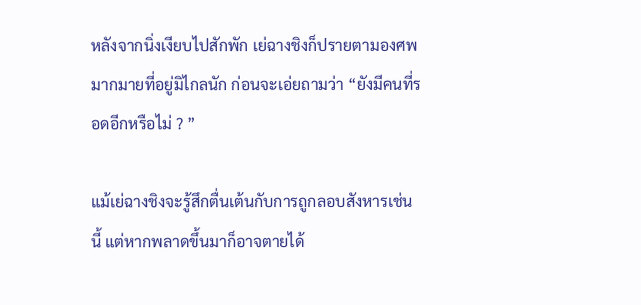หลังจากนิ่งเงียบไปสักพัก เย่ฉางชิงก็ปรายตามองศพมากมายที่อยู่มิไกลนัก ก่อนจะเอ่ยถามว่า “ยังมีคนที่รอดอีกหรือไม่ ? ”

แม้เย่ฉางชิงจะรู้สึกตื่นเต้นกับการถูกลอบสังหารเช่นนี้ แต่หากพลาดขึ้นมาก็อาจตายได้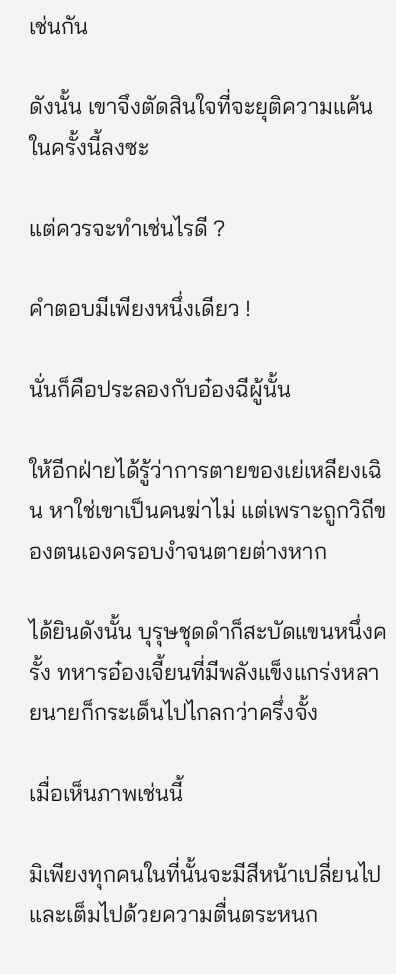เช่นกัน

ดังนั้น เขาจึงตัดสินใจที่จะยุติความแค้นในครั้งนี้ลงซะ

แต่ควรจะทำเช่นไรดี ?

คำตอบมีเพียงหนึ่งเดียว !

นั่นก็คือประลองกับอ๋องฉีผู้นั้น

ให้อีกฝ่ายได้รู้ว่าการตายของเย่เหลียงเฉิน หาใช่เขาเป็นคนฆ่าไม่ แต่เพราะถูกวิถีของตนเองครอบงำจนตายต่างหาก

ได้ยินดังนั้น บุรุษชุดดำก็สะบัดแขนหนึ่งครั้ง ทหารอ๋องเจี้ยนที่มีพลังแข็งแกร่งหลายนายก็กระเด็นไปไกลกว่าครึ่งจั้ง

เมื่อเห็นภาพเช่นนี้

มิเพียงทุกคนในที่นั้นจะมีสีหน้าเปลี่ยนไป และเต็มไปด้วยความตื่นตระหนก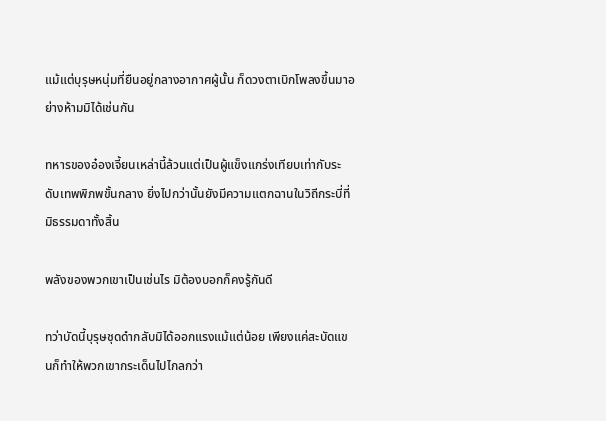แม้แต่บุรุษหนุ่มที่ยืนอยู่กลางอากาศผู้นั้น ก็ดวงตาเบิกโพลงขึ้นมาอย่างห้ามมิได้เช่นกัน

ทหารของอ๋องเจี้ยนเหล่านี้ล้วนแต่เป็นผู้แข็งแกร่งเทียบเท่ากับระดับเทพพิภพขั้นกลาง ยิ่งไปกว่านั้นยังมีความแตกฉานในวิถีกระบี่ที่มิธรรมดาทั้งสิ้น

พลังของพวกเขาเป็นเช่นไร มิต้องบอกก็คงรู้กันดี

ทว่าบัดนี้บุรุษชุดดำกลับมิได้ออกแรงแม้แต่น้อย เพียงแค่สะบัดแขนก็ทำให้พวกเขากระเด็นไปไกลกว่า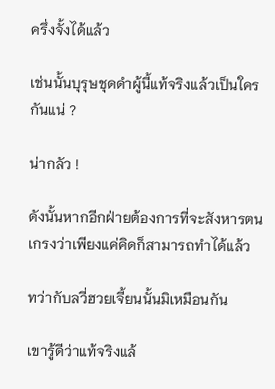ครึ่งจั้งได้แล้ว

เช่นนั้นบุรุษชุดดำผู้นี้แท้จริงแล้วเป็นใครกันแน่ ?

น่ากลัว !

ดังนั้นหากอีกฝ่ายต้องการที่จะสังหารตน เกรงว่าเพียงแค่คิดก็สามารถทำได้แล้ว

ทว่ากับลวี่ฮวยเจี้ยนนั้นมิเหมือนกัน

เขารู้ดีว่าแท้จริงแล้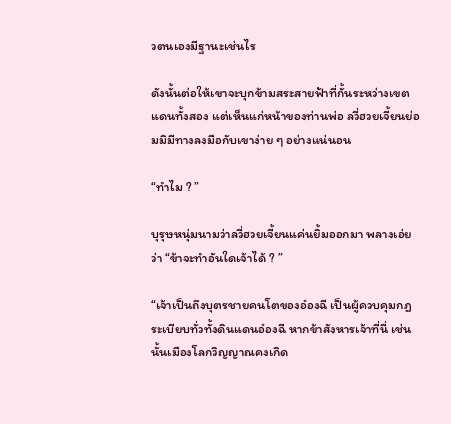วตนเองมีฐานะเช่นไร

ดังนั้นต่อให้เขาจะบุกข้ามสระสายฟ้าที่กั้นระหว่างเขตแดนทั้งสอง แต่เห็นแก่หน้าของท่านพ่อ ลวี่ฮวยเจี้ยนย่อมมิมีทางลงมือกับเขาง่าย ๆ อย่างแน่นอน

“ทำไม ? ”

บุรุษหนุ่มนามว่าลวี่ฮวยเจี้ยนแค่นยิ้มออกมา พลางเอ่ยว่า “ข้าจะทำอันใดเจ้าได้ ? ”

“เจ้าเป็นถึงบุตรชายคนโตของอ๋องฉี เป็นผู้ควบคุมกฎระเบียบทั่วทั้งดินแดนอ๋องฉี หากข้าสังหารเจ้าที่นี่ เช่นนั้นเมืองโลกวิญญาณคงเกิด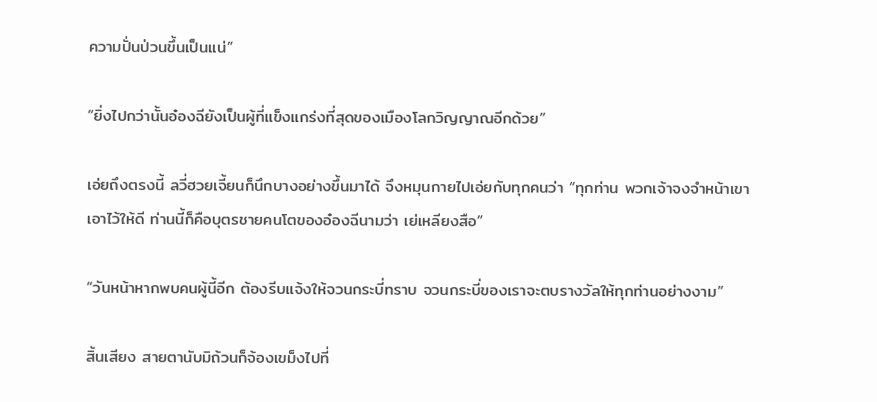ความปั่นป่วนขึ้นเป็นแน่”

“ยิ่งไปกว่านั้นอ๋องฉียังเป็นผู้ที่แข็งแกร่งที่สุดของเมืองโลกวิญญาณอีกด้วย”

เอ่ยถึงตรงนี้ ลวี่ฮวยเจี้ยนก็นึกบางอย่างขึ้นมาได้ จึงหมุนกายไปเอ่ยกับทุกคนว่า “ทุกท่าน พวกเจ้าจงจำหน้าเขาเอาไว้ให้ดี ท่านนี้ก็คือบุตรชายคนโตของอ๋องฉีนามว่า เย่เหลียงสือ”

“วันหน้าหากพบคนผู้นี้อีก ต้องรีบแจ้งให้จวนกระบี่ทราบ จวนกระบี่ของเราจะตบรางวัลให้ทุกท่านอย่างงาม”

สิ้นเสียง สายตานับมิถ้วนก็จ้องเขม็งไปที่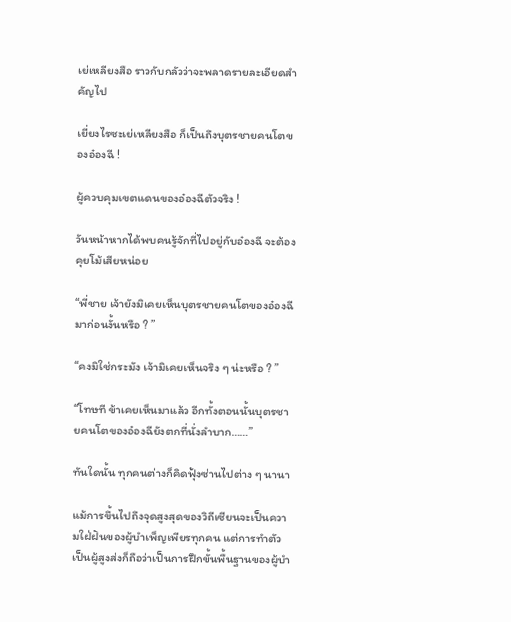เย่เหลียงสือ ราวกับกลัวว่าจะพลาดรายละเอียดสำคัญไป

เยี่ยงไรซะเย่เหลียงสือ ก็เป็นถึงบุตรชายคนโตของอ๋องฉี !

ผู้ควบคุมเขตแดนของอ๋องฉีตัวจริง !

วันหน้าหากได้พบคนรู้จักที่ไปอยู่กับอ๋องฉี จะต้องคุยโม้เสียหน่อย

“พี่ชาย เจ้ายังมิเคยเห็นบุตรชายคนโตของอ๋องฉีมาก่อนงั้นหรือ ? ”

“คงมิใช่กระมัง เจ้ามิเคยเห็นจริง ๆ น่ะหรือ ? ”

“โทษที ข้าเคยเห็นมาแล้ว อีกทั้งตอนนั้นบุตรชายคนโตของอ๋องฉียังตกที่นั่งลำบาก……”

ทันใดนั้น ทุกคนต่างก็คิดฟุ้งซ่านไปต่าง ๆ นานา

แม้การขึ้นไปถึงจุดสูงสุดของวิถีเซียนจะเป็นความใฝ่ฝันของผู้บำเพ็ญเพียรทุกคน แต่การทำตัวเป็นผู้สูงส่งก็ถือว่าเป็นการฝึกขั้นพื้นฐานของผู้บำ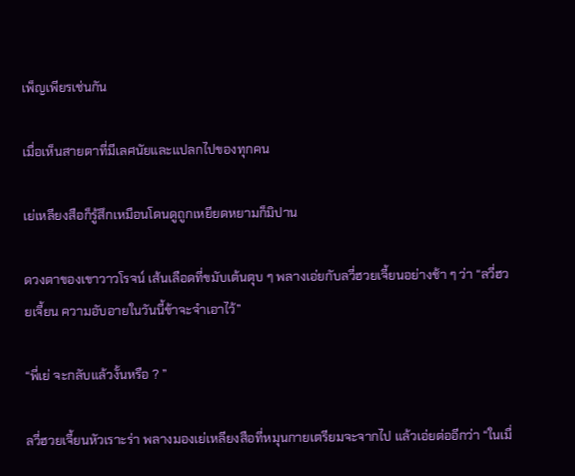เพ็ญเพียรเช่นกัน

เมื่อเห็นสายตาที่มีเลศนัยและแปลกไปของทุกคน

เย่เหลียงสือก็รู้สึกเหมือนโดนดูถูกเหยียดหยามก็มิปาน

ดวงตาของเขาวาวโรจน์ เส้นเลือดที่ขมับเต้นตุบ ๆ พลางเอ่ยกับลวี่ฮวยเจี้ยนอย่างช้า ๆ ว่า “ลวี่ฮวยเจี้ยน ความอับอายในวันนี้ข้าจะจำเอาไว้”

“พี่เย่ จะกลับแล้วงั้นหรือ ? ”

ลวี่ฮวยเจี้ยนหัวเราะร่า พลางมองเย่เหลียงสือที่หมุนกายเตรียมจะจากไป แล้วเอ่ยต่ออีกว่า “ในเมื่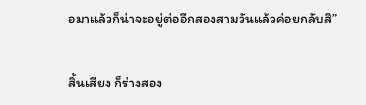อมาแล้วก็น่าจะอยู่ต่ออีกสองสามวันแล้วค่อยกลับสิ”

สิ้นเสียง ก็ร่างสอง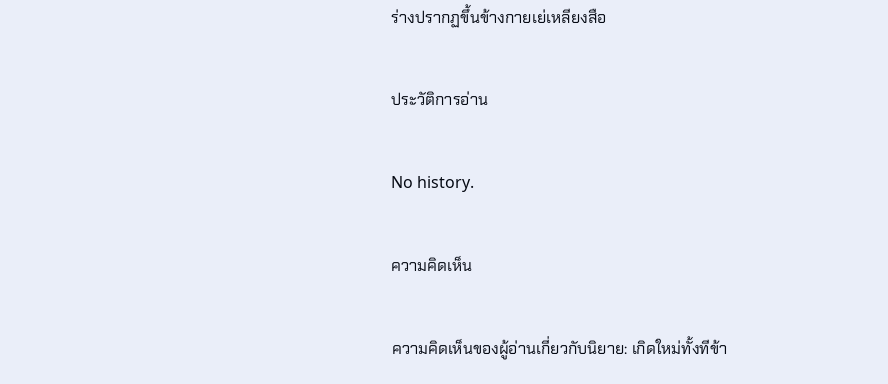ร่างปรากฏขึ้นข้างกายเย่เหลียงสือ

ประวัติการอ่าน

No history.

ความคิดเห็น

ความคิดเห็นของผู้อ่านเกี่ยวกับนิยาย: เกิดใหม่ทั้งทีข้า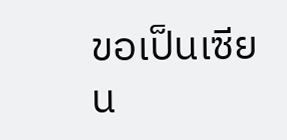ขอเป็นเซียน